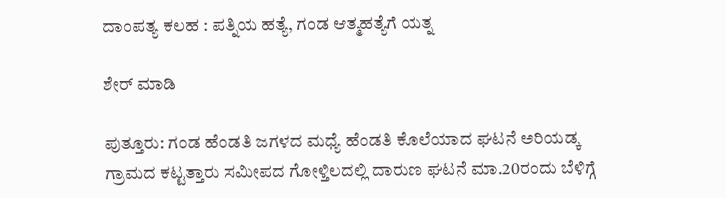ದಾಂಪತ್ಯ ಕಲಹ : ಪತ್ನಿಯ ಹತ್ಯೆ, ಗಂಡ ಆತ್ಮಹತ್ಯೆಗೆ ಯತ್ನ

ಶೇರ್ ಮಾಡಿ

ಪುತ್ತೂರು: ಗಂಡ ಹೆಂಡತಿ ಜಗಳದ ಮಧ್ಯೆ ಹೆಂಡತಿ ಕೊಲೆಯಾದ ಘಟನೆ ಅರಿಯಡ್ಕ ಗ್ರಾಮದ ಕಟ್ಟತ್ತಾರು ಸಮೀಪದ ಗೋಳ್ತಿಲದಲ್ಲಿ ದಾರುಣ ಘಟನೆ ಮಾ.20ರಂದು ಬೆಳಿಗ್ಗೆ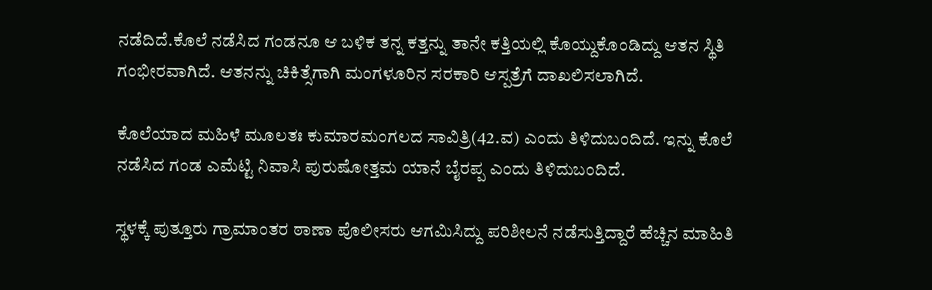ನಡೆದಿದೆ.ಕೊಲೆ ನಡೆಸಿದ ಗಂಡನೂ ಆ ಬಳಿಕ ತನ್ನ ಕತ್ತನ್ನು ತಾನೇ ಕತ್ತಿಯಲ್ಲಿ ಕೊಯ್ದುಕೊಂಡಿದ್ದು ಆತನ ಸ್ಥಿತಿ ಗಂಭೀರವಾಗಿದೆ. ಆತನನ್ನು ಚಿಕಿತ್ಸೆಗಾಗಿ ಮಂಗಳೂರಿನ ಸರಕಾರಿ ಆಸ್ಪತ್ರೆಗೆ ದಾಖಲಿಸಲಾಗಿದೆ.

ಕೊಲೆಯಾದ ಮಹಿಳೆ ಮೂಲತಃ ಕುಮಾರಮಂಗಲದ ಸಾವಿತ್ರಿ(42.ವ) ಎಂದು ತಿಳಿದುಬಂದಿದೆ. ಇನ್ನು ಕೊಲೆ ನಡೆಸಿದ ಗಂಡ ಎಮೆಟ್ಟಿ ನಿವಾಸಿ ಪುರುಷೋತ್ತಮ ಯಾನೆ ಬೈರಪ್ಪ ಎಂದು ತಿಳಿದುಬಂದಿದೆ.

ಸ್ಥಳಕ್ಕೆ ಪುತ್ತೂರು ಗ್ರಾಮಾಂತರ ಠಾಣಾ ಪೊಲೀಸರು ಆಗಮಿಸಿದ್ದು ಪರಿಶೀಲನೆ ನಡೆಸುತ್ತಿದ್ದಾರೆ ಹೆಚ್ಚಿನ ಮಾಹಿತಿ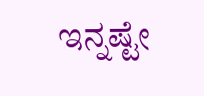ಇನ್ನಷ್ಟೇ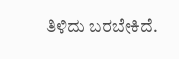ತಿಳಿದು ಬರಬೇಕಿದೆ.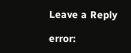Leave a Reply

error: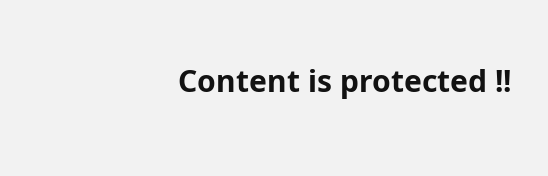Content is protected !!